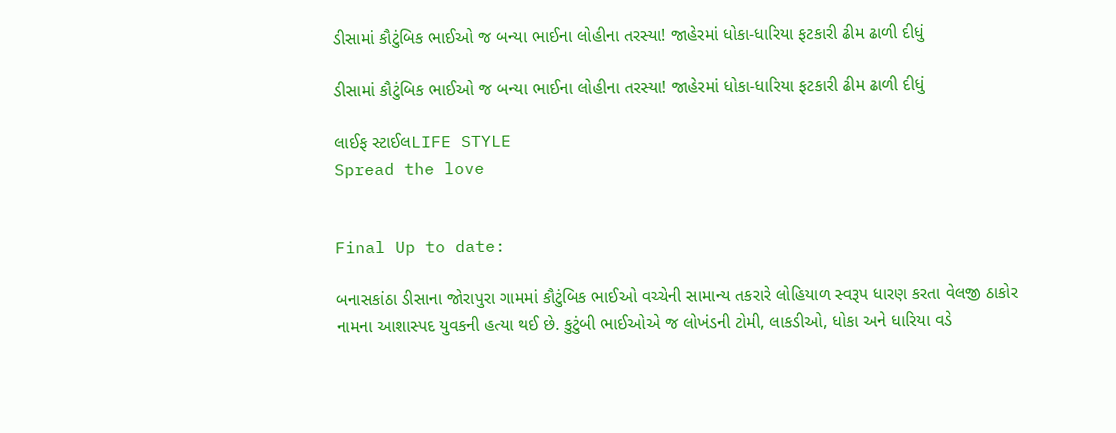ડીસામાં કૌટુંબિક ભાઈઓ જ બન્યા ભાઈના લોહીના તરસ્યા! જાહેરમાં ધોકા-ધારિયા ફટકારી ઢીમ ઢાળી દીધું

ડીસામાં કૌટુંબિક ભાઈઓ જ બન્યા ભાઈના લોહીના તરસ્યા! જાહેરમાં ધોકા-ધારિયા ફટકારી ઢીમ ઢાળી દીધું

લાઈફ સ્ટાઈલLIFE STYLE
Spread the love


Final Up to date:

બનાસકાંઠા ડીસાના જોરાપુરા ગામમાં કૌટુંબિક ભાઈઓ વચ્ચેની સામાન્ય તકરારે લોહિયાળ સ્વરૂપ ધારણ કરતા વેલજી ઠાકોર નામના આશાસ્પદ યુવકની હત્યા થઈ છે. કુટુંબી ભાઈઓએ જ લોખંડની ટોમી, લાકડીઓ, ધોકા અને ધારિયા વડે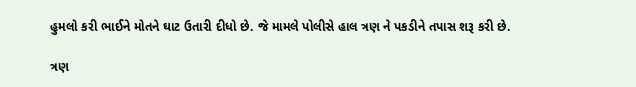હુમલો કરી ભાઈને મોતને ઘાટ ઉતારી દીધો છે. જે મામલે પોલીસે હાલ ત્રણ ને પકડીને તપાસ શરૂ કરી છે.

ત્રણ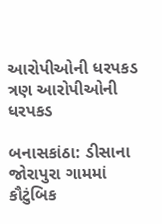આરોપીઓની ધરપકડ
ત્રણ આરોપીઓની ધરપકડ

બનાસકાંઠા: ડીસાના જોરાપુરા ગામમાં કૌટુંબિક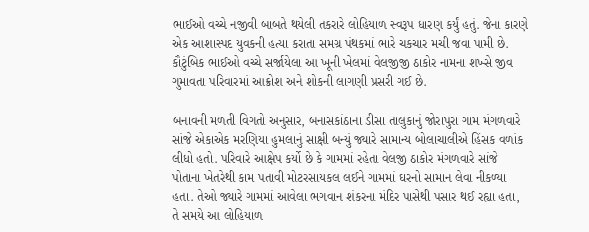ભાઈઓ વચ્ચે નજીવી બાબતે થયેલી તકરારે લોહિયાળ સ્વરૂપ ધારણ કર્યું હતું. જેના કારણે એક આશાસ્પદ યુવકની હત્યા કરાતા સમગ્ર પંથકમાં ભારે ચકચાર મચી જવા પામી છે. કૌટુંબિક ભાઈઓ વચ્ચે સર્જાયેલા આ ખૂની ખેલમાં વેલજીજી ઠાકોર નામના શખ્સે જીવ ગુમાવતા પરિવારમાં આક્રોશ અને શોકની લાગણી પ્રસરી ગઈ છે.

બનાવની મળતી વિગતો અનુસાર, બનાસકાંઠાના ડીસા તાલુકાનું જોરાપુરા ગામ મંગળવારે સાંજે એકાએક મરણિયા હુમલાનું સાક્ષી બન્યું જ્યારે સામાન્ય બોલાચાલીએ હિંસક વળાંક લીધો હતો. પરિવારે આક્ષેપ કર્યો છે કે ગામમાં રહેતા વેલજી ઠાકોર મંગળવારે સાંજે પોતાના ખેતરેથી કામ પતાવી મોટરસાયકલ લઈને ગામમાં ઘરનો સામાન લેવા નીકળ્યા હતા. તેઓ જ્યારે ગામમાં આવેલા ભગવાન શંકરના મંદિર પાસેથી પસાર થઈ રહ્યા હતા, તે સમયે આ લોહિયાળ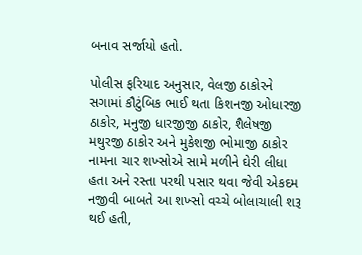બનાવ સર્જાયો હતો.

પોલીસ ફરિયાદ અનુસાર, વેલજી ઠાકોરને સગામાં કૌટુંબિક ભાઈ થતા કિશનજી ઓધારજી ઠાકોર, મનુજી ધારજીજી ઠાકોર, શૈલેષજી મથુરજી ઠાકોર અને મુકેશજી ભોમાજી ઠાકોર નામના ચાર શખ્સોએ સામે મળીને ઘેરી લીધા હતા અને રસ્તા પરથી પસાર થવા જેવી એકદમ નજીવી બાબતે આ શખ્સો વચ્ચે બોલાચાલી શરૂ થઈ હતી,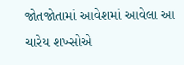જોતજોતામાં આવેશમાં આવેલા આ ચારેય શખ્સોએ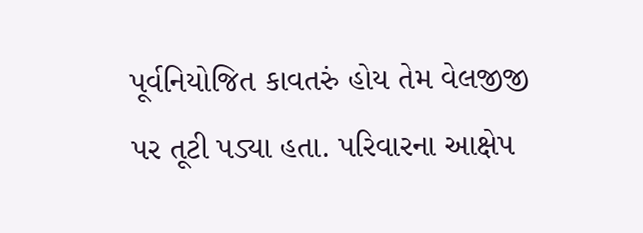પૂર્વનિયોજિત કાવતરું હોય તેમ વેલજીજી પર તૂટી પડ્યા હતા. પરિવારના આક્ષેપ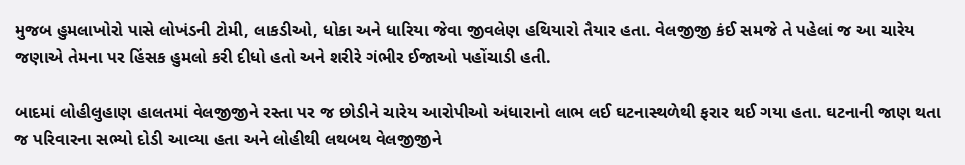મુજબ હુમલાખોરો પાસે લોખંડની ટોમી, લાકડીઓ, ધોકા અને ધારિયા જેવા જીવલેણ હથિયારો તૈયાર હતા. વેલજીજી કંઈ સમજે તે પહેલાં જ આ ચારેય જણાએ તેમના પર હિંસક હુમલો કરી દીધો હતો અને શરીરે ગંભીર ઈજાઓ પહોંચાડી હતી.

બાદમાં લોહીલુહાણ હાલતમાં વેલજીજીને રસ્તા પર જ છોડીને ચારેય આરોપીઓ અંધારાનો લાભ લઈ ઘટનાસ્થળેથી ફરાર થઈ ગયા હતા. ઘટનાની જાણ થતા જ પરિવારના સભ્યો દોડી આવ્યા હતા અને લોહીથી લથબથ વેલજીજીને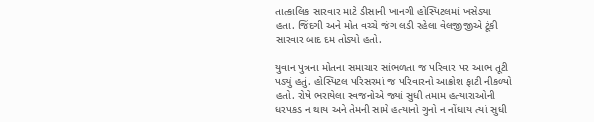તાત્કાલિક સારવાર માટે ડીસાની ખાનગી હોસ્પિટલમાં ખસેડ્યા હતા. જિંદગી અને મોત વચ્ચે જંગ લડી રહેલા વેલજીજીએ ટૂંકી સારવાર બાદ દમ તોડ્યો હતો.

યુવાન પુત્રના મોતના સમાચાર સાંભળતા જ પરિવાર પર આભ તૂટી પડ્યું હતું. હોસ્પિટલ પરિસરમાં જ પરિવારનો આક્રોશ ફાટી નીકળ્યો હતો. રોષે ભરાયેલા સ્વજનોએ જ્યાં સુધી તમામ હત્યારાઓની ધરપકડ ન થાય અને તેમની સામે હત્યાનો ગુનો ન નોંધાય ત્યાં સુધી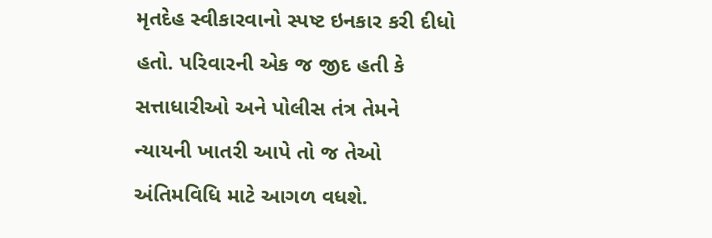મૃતદેહ સ્વીકારવાનો સ્પષ્ટ ઇનકાર કરી દીધો હતો. પરિવારની એક જ જીદ હતી કે સત્તાધારીઓ અને પોલીસ તંત્ર તેમને ન્યાયની ખાતરી આપે તો જ તેઓ અંતિમવિધિ માટે આગળ વધશે.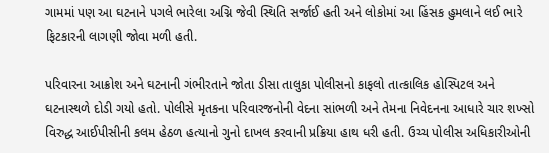ગામમાં પણ આ ઘટનાને પગલે ભારેલા અગ્નિ જેવી સ્થિતિ સર્જાઈ હતી અને લોકોમાં આ હિંસક હુમલાને લઈ ભારે ફિટકારની લાગણી જોવા મળી હતી.

પરિવારના આક્રોશ અને ઘટનાની ગંભીરતાને જોતા ડીસા તાલુકા પોલીસનો કાફલો તાત્કાલિક હોસ્પિટલ અને ઘટનાસ્થળે દોડી ગયો હતો. પોલીસે મૃતકના પરિવારજનોની વેદના સાંભળી અને તેમના નિવેદનના આધારે ચાર શખ્સો વિરુદ્ધ આઈપીસીની કલમ હેઠળ હત્યાનો ગુનો દાખલ કરવાની પ્રક્રિયા હાથ ધરી હતી. ઉચ્ચ પોલીસ અધિકારીઓની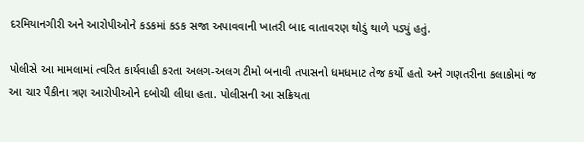દરમિયાનગીરી અને આરોપીઓને કડકમાં કડક સજા અપાવવાની ખાતરી બાદ વાતાવરણ થોડું થાળે પડ્યું હતું.

પોલીસે આ મામલામાં ત્વરિત કાર્યવાહી કરતા અલગ-અલગ ટીમો બનાવી તપાસનો ધમધમાટ તેજ કર્યો હતો અને ગણતરીના કલાકોમાં જ આ ચાર પૈકીના ત્રણ આરોપીઓને દબોચી લીધા હતા. પોલીસની આ સક્રિયતા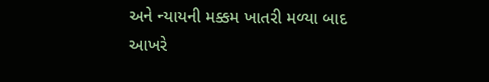અને ન્યાયની મક્કમ ખાતરી મળ્યા બાદ આખરે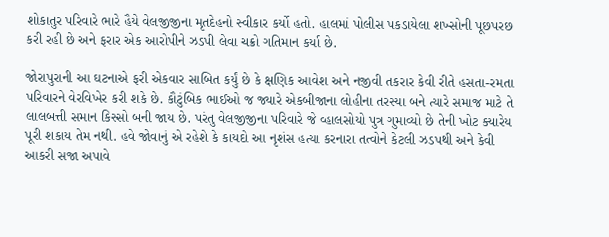શોકાતુર પરિવારે ભારે હૈયે વેલજીજીના મૃતદેહનો સ્વીકાર કર્યો હતો. હાલમાં પોલીસ પકડાયેલા શખ્સોની પૂછપરછ કરી રહી છે અને ફરાર એક આરોપીને ઝડપી લેવા ચક્રો ગતિમાન કર્યા છે.

જોરાપુરાની આ ઘટનાએ ફરી એકવાર સાબિત કર્યું છે કે ક્ષણિક આવેશ અને નજીવી તકરાર કેવી રીતે હસતા-રમતા પરિવારને વેરવિખેર કરી શકે છે. કૌટુંબિક ભાઈઓ જ જ્યારે એકબીજાના લોહીના તરસ્યા બને ત્યારે સમાજ માટે તે લાલબત્તી સમાન કિસ્સો બની જાય છે. પરંતુ વેલજીજીના પરિવારે જે વ્હાલસોયો પુત્ર ગુમાવ્યો છે તેની ખોટ ક્યારેય પૂરી શકાય તેમ નથી. હવે જોવાનું એ રહેશે કે કાયદો આ નૃશંસ હત્યા કરનારા તત્વોને કેટલી ઝડપથી અને કેવી આકરી સજા અપાવે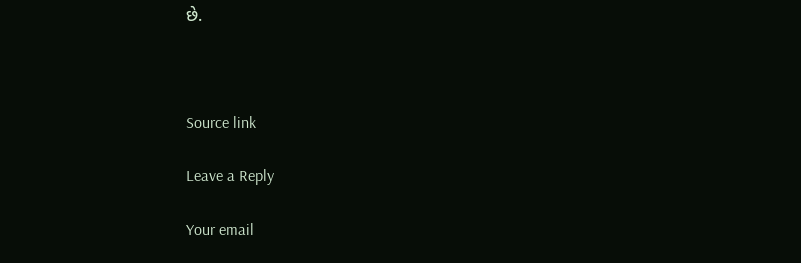છે.



Source link

Leave a Reply

Your email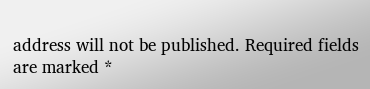address will not be published. Required fields are marked *